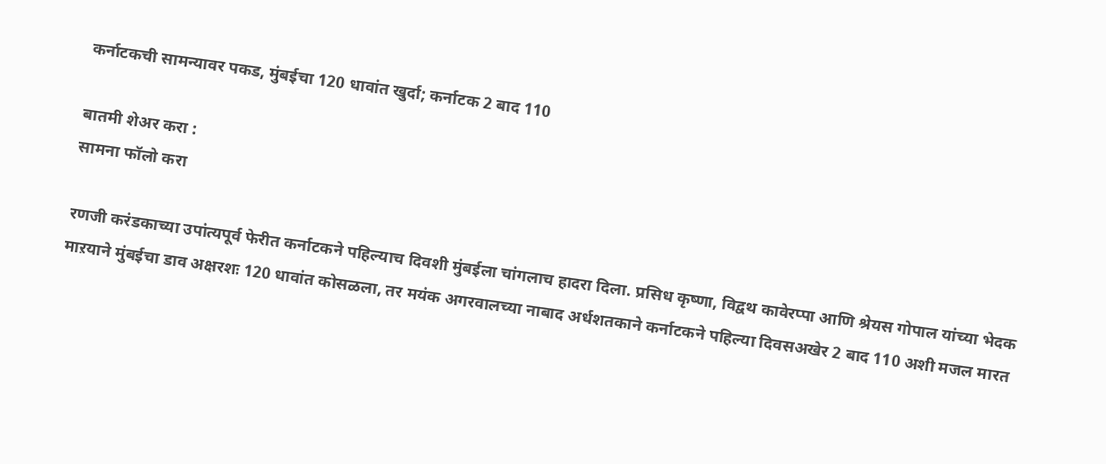कर्नाटकची सामन्यावर पकड, मुंबईचा 120 धावांत खुर्दा; कर्नाटक 2 बाद 110

बातमी शेअर करा :
सामना फॉलो करा

रणजी करंडकाच्या उपांत्यपूर्व फेरीत कर्नाटकने पहिल्याच दिवशी मुंबईला चांगलाच हादरा दिला. प्रसिध कृष्णा, विद्वथ कावेरप्पा आणि श्रेयस गोपाल यांच्या भेदक माऱयाने मुंबईचा डाव अक्षरशः 120 धावांत कोसळला, तर मयंक अगरवालच्या नाबाद अर्धशतकाने कर्नाटकने पहिल्या दिवसअखेर 2 बाद 110 अशी मजल मारत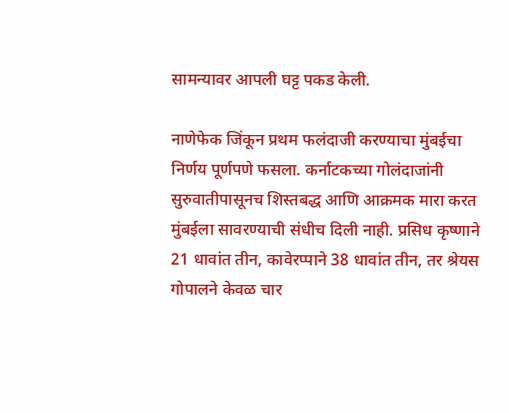सामन्यावर आपली घट्ट पकड केली.

नाणेफेक जिंकून प्रथम फलंदाजी करण्याचा मुंबईचा निर्णय पूर्णपणे फसला. कर्नाटकच्या गोलंदाजांनी सुरुवातीपासूनच शिस्तबद्ध आणि आक्रमक मारा करत मुंबईला सावरण्याची संधीच दिली नाही. प्रसिध कृष्णाने 21 धावांत तीन, कावेरप्पाने 38 धावांत तीन, तर श्रेयस गोपालने केवळ चार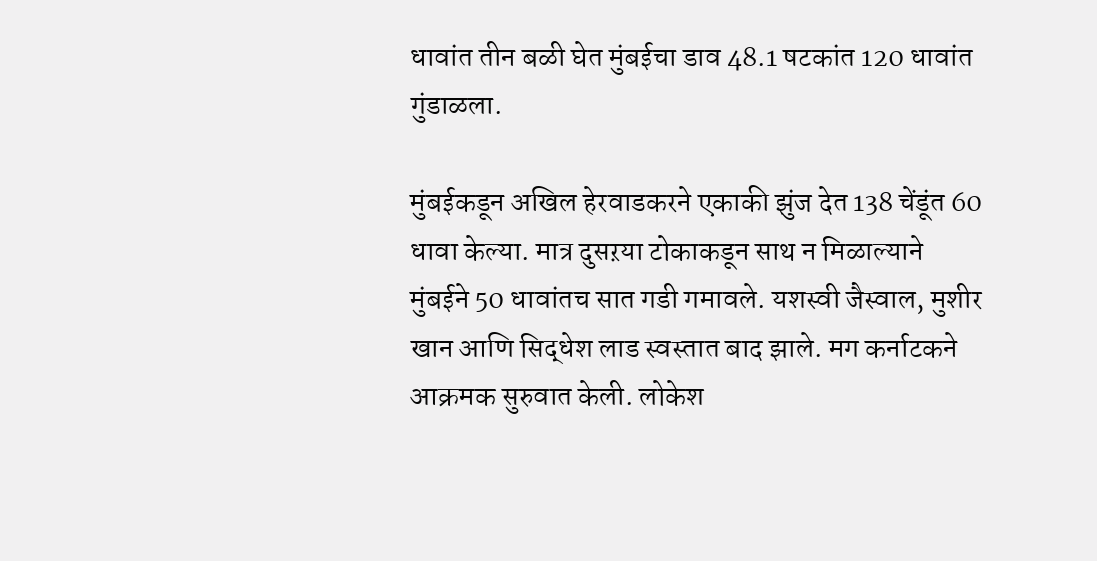धावांत तीन बळी घेत मुंबईचा डाव 48.1 षटकांत 120 धावांत गुंडाळला.

मुंबईकडून अखिल हेरवाडकरने एकाकी झुंज देत 138 चेंडूंत 60 धावा केल्या. मात्र दुसऱया टोकाकडून साथ न मिळाल्याने मुंबईने 50 धावांतच सात गडी गमावले. यशस्वी जैस्वाल, मुशीर खान आणि सिद्धेश लाड स्वस्तात बाद झाले. मग कर्नाटकने आक्रमक सुरुवात केली. लोकेश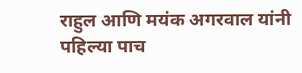राहुल आणि मयंक अगरवाल यांनी पहिल्या पाच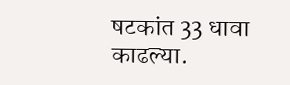षटकांत 33 धावा काढल्या.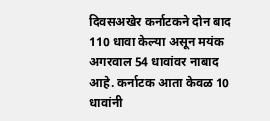दिवसअखेर कर्नाटकने दोन बाद 110 धावा केल्या असून मयंक अगरवाल 54 धावांवर नाबाद आहे. कर्नाटक आता केवळ 10 धावांनी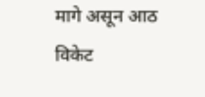मागे असून आठ विकेट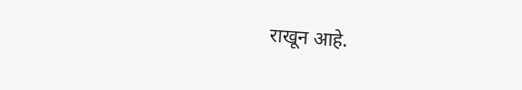राखून आहे.